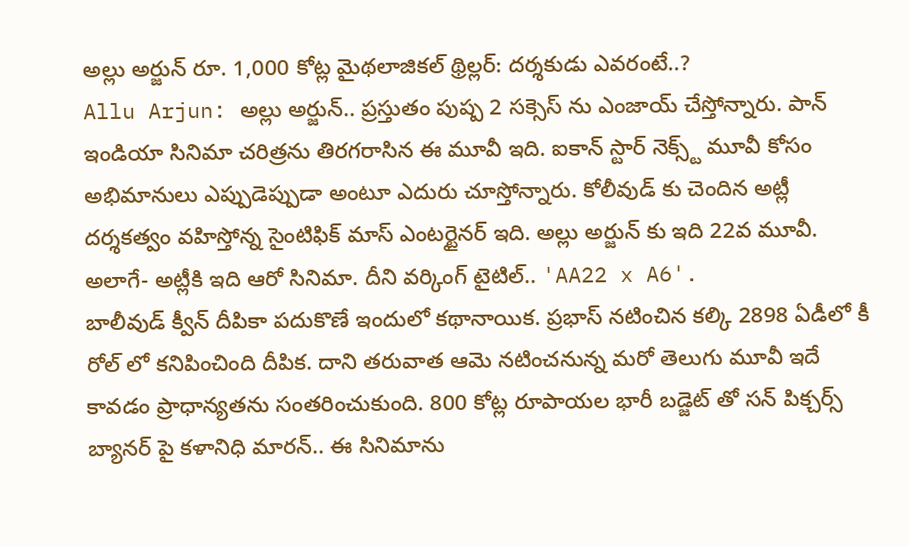అల్లు అర్జున్ రూ. 1,000 కోట్ల మైథలాజికల్ థ్రిల్లర్: దర్శకుడు ఎవరంటే..?
Allu Arjun: అల్లు అర్జున్.. ప్రస్తుతం పుష్ప 2 సక్సెస్ ను ఎంజాయ్ చేస్తోన్నారు. పాన్ ఇండియా సినిమా చరిత్రను తిరగరాసిన ఈ మూవీ ఇది. ఐకాన్ స్టార్ నెక్స్ట్ మూవీ కోసం అభిమానులు ఎప్పుడెప్పుడా అంటూ ఎదురు చూస్తోన్నారు. కోలీవుడ్ కు చెందిన అట్లీ దర్శకత్వం వహిస్తోన్న సైంటిఫిక్ మాస్ ఎంటర్టైనర్ ఇది. అల్లు అర్జున్ కు ఇది 22వ మూవీ. అలాగే- అట్లీకి ఇది ఆరో సినిమా. దీని వర్కింగ్ టైటిల్.. 'AA22 x A6'.
బాలీవుడ్ క్వీన్ దీపికా పదుకొణే ఇందులో కథానాయిక. ప్రభాస్ నటించిన కల్కి 2898 ఏడీలో కీ రోల్ లో కనిపించింది దీపిక. దాని తరువాత ఆమె నటించనున్న మరో తెలుగు మూవీ ఇదే కావడం ప్రాధాన్యతను సంతరించుకుంది. 800 కోట్ల రూపాయల భారీ బడ్జెట్ తో సన్ పిక్చర్స్ బ్యానర్ పై కళానిధి మారన్.. ఈ సినిమాను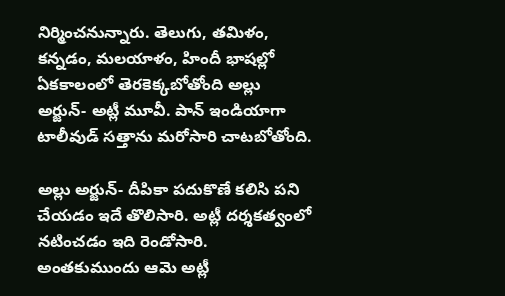నిర్మించనున్నారు. తెలుగు, తమిళం, కన్నడం, మలయాళం, హిందీ భాషల్లో ఏకకాలంలో తెరకెక్కబోతోంది అల్లు అర్జున్- అట్లీ మూవీ. పాన్ ఇండియాగా టాలీవుడ్ సత్తాను మరోసారి చాటబోతోంది.

అల్లు అర్జున్- దీపికా పదుకొణే కలిసి పని చేయడం ఇదే తొలిసారి. అట్లీ దర్శకత్వంలో నటించడం ఇది రెండోసారి. అంతకుముందు ఆమె అట్లీ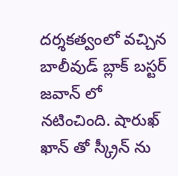దర్శకత్వంలో వచ్చిన బాలీవుడ్ బ్లాక్ బస్టర్ జవాన్ లో నటించింది. షారుఖ్ ఖాన్ తో స్క్రీన్ ను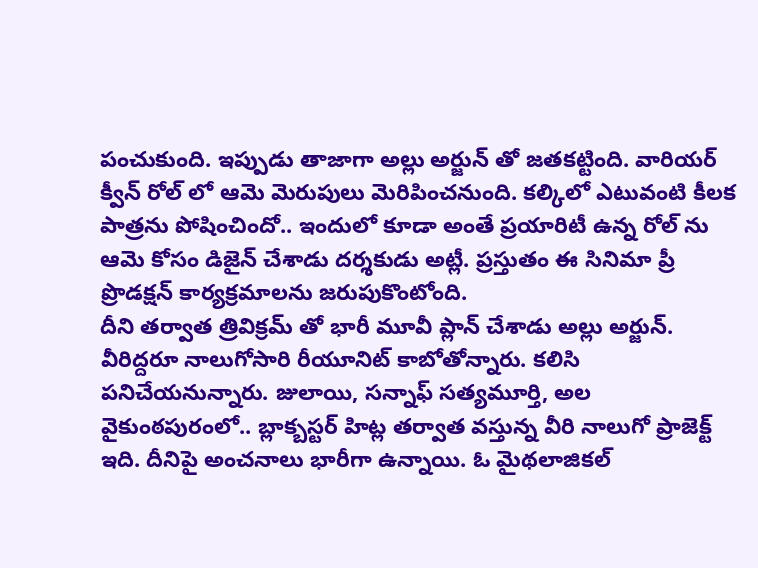పంచుకుంది. ఇప్పుడు తాజాగా అల్లు అర్జున్ తో జతకట్టింది. వారియర్ క్వీన్ రోల్ లో ఆమె మెరుపులు మెరిపించనుంది. కల్కిలో ఎటువంటి కీలక పాత్రను పోషించిందో.. ఇందులో కూడా అంతే ప్రయారిటీ ఉన్న రోల్ ను ఆమె కోసం డిజైన్ చేశాడు దర్శకుడు అట్లీ. ప్రస్తుతం ఈ సినిమా ప్రీ ప్రొడక్షన్ కార్యక్రమాలను జరుపుకొంటోంది.
దీని తర్వాత త్రివిక్రమ్ తో భారీ మూవీ ప్లాన్ చేశాడు అల్లు అర్జున్. వీరిద్దరూ నాలుగోసారి రీయూనిట్ కాబోతోన్నారు. కలిసి పనిచేయనున్నారు. జులాయి, సన్నాఫ్ సత్యమూర్తి, అల వైకుంఠపురంలో.. బ్లాక్బస్టర్ హిట్ల తర్వాత వస్తున్న వీరి నాలుగో ప్రాజెక్ట్ ఇది. దీనిపై అంచనాలు భారీగా ఉన్నాయి. ఓ మైథలాజికల్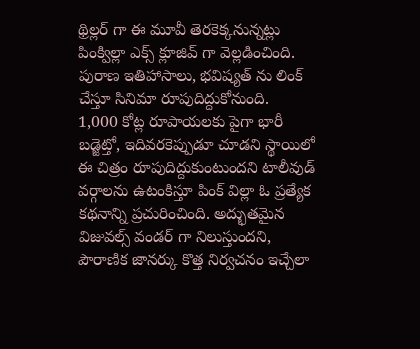థ్రిల్లర్ గా ఈ మూవీ తెరకెక్కనున్నట్లు పింక్విల్లా ఎక్స్ క్లూజివ్ గా వెల్లడించింది. పురాణ ఇతిహాసాలు, భవిష్యత్ ను లింక్ చేస్తూ సినిమా రూపుదిద్దుకోనుంది.
1,000 కోట్ల రూపాయలకు పైగా భారీ బడ్జెట్తో, ఇదివరకెప్పుడూ చూడని స్థాయిలో ఈ చిత్రం రూపుదిద్దుకుంటుందని టాలీవుడ్ వర్గాలను ఉటంకిస్తూ పింక్ విల్లా ఓ ప్రత్యేక కథనాన్ని ప్రచురించింది. అద్భుతమైన విజువల్స్ వండర్ గా నిలుస్తుందని, పౌరాణిక జానర్కు కొత్త నిర్వచనం ఇచ్చేలా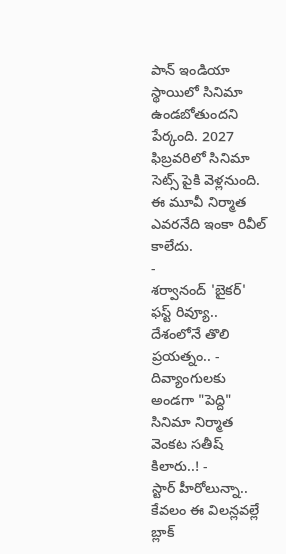పాన్ ఇండియా స్థాయిలో సినిమా ఉండబోతుందని పేర్కంది. 2027 ఫిబ్రవరిలో సినిమా సెట్స్ పైకి వెళ్లనుంది. ఈ మూవీ నిర్మాత ఎవరనేది ఇంకా రివీల్ కాలేదు.
-
శర్వానంద్ 'బైకర్' ఫస్ట్ రివ్యూ.. దేశంలోనే తొలి ప్రయత్నం.. -
దివ్యాంగులకు అండగా "పెద్ది" సినిమా నిర్మాత వెంకట సతీష్ కిలారు..! -
స్టార్ హీరోలున్నా.. కేవలం ఈ విలన్లవల్లే బ్లాక్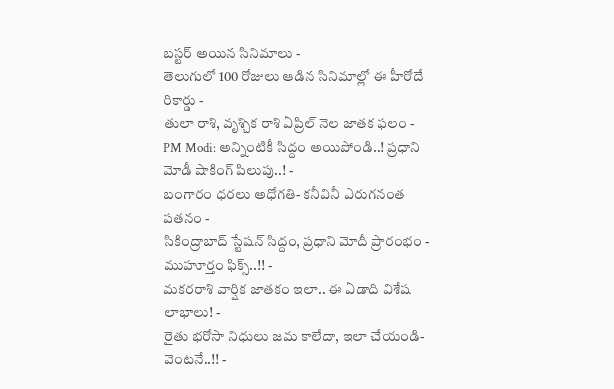బస్టర్ అయిన సినిమాలు -
తెలుగులో 100 రోజులు ఆడిన సినిమాల్లో ఈ హీరోదే రికార్డు -
తులా రాశి, వృశ్చిక రాశి ఏప్రిల్ నెల జాతక ఫలం -
PM Modi: అన్నింటికీ సిద్దం అయిపోండి..! ప్రధాని మోడీ షాకింగ్ పిలుపు..! -
బంగారం ధరలు అధోగతి- కనీవినీ ఎరుగనంత పతనం -
సికింద్రాబాద్ స్టేషన్ సిద్దం, ప్రధాని మోదీ ప్రారంభం - ముహూర్తం ఫిక్స్..!! -
మకరరాశి వార్షిక జాతకం ఇలా.. ఈ ఏడాది విశేష లాభాలు! -
రైతు భరోసా నిధులు జమ కాలేదా, ఇలా చేయండి- వెంటనే..!! -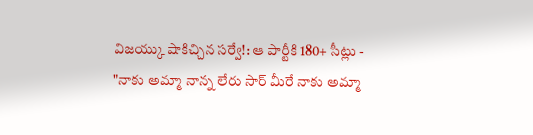విజయ్కు షాకిచ్చిన సర్వే!: ఆ పార్టీకి 180+ సీట్లు -
"నాకు అమ్మా నాన్న లేరు సార్ మీరే నాకు అమ్మా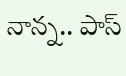నాన్న.. పాస్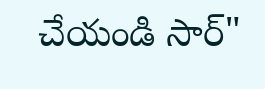చేయండి సార్"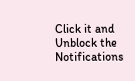Click it and Unblock the Notifications